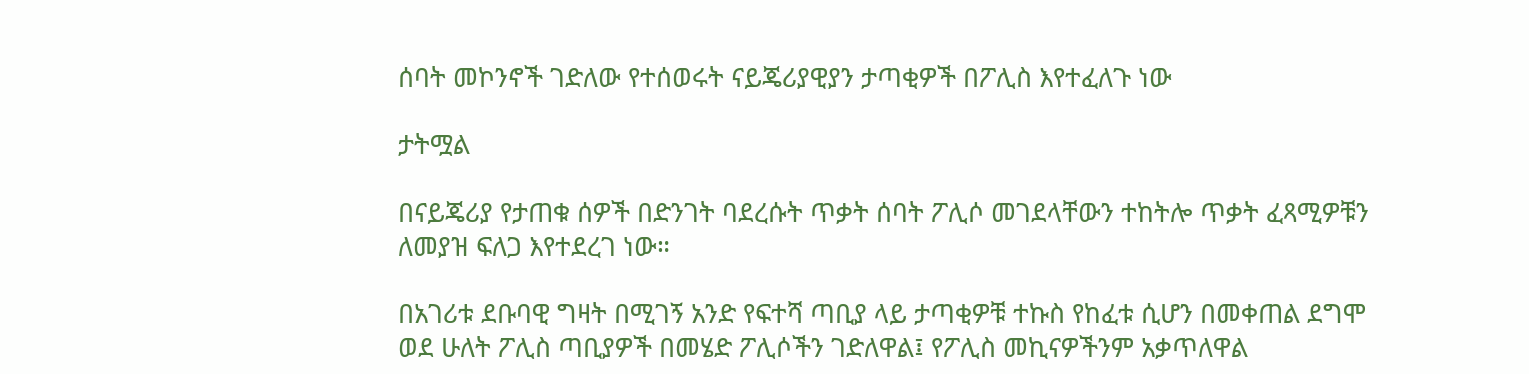ሰባት መኮንኖች ገድለው የተሰወሩት ናይጄሪያዊያን ታጣቂዎች በፖሊስ እየተፈለጉ ነው

ታትሟል

በናይጄሪያ የታጠቁ ሰዎች በድንገት ባደረሱት ጥቃት ሰባት ፖሊሶ መገደላቸውን ተከትሎ ጥቃት ፈጻሚዎቹን ለመያዝ ፍለጋ እየተደረገ ነው።

በአገሪቱ ደቡባዊ ግዛት በሚገኝ አንድ የፍተሻ ጣቢያ ላይ ታጣቂዎቹ ተኩስ የከፈቱ ሲሆን በመቀጠል ደግሞ ወደ ሁለት ፖሊስ ጣቢያዎች በመሄድ ፖሊሶችን ገድለዋል፤ የፖሊስ መኪናዎችንም አቃጥለዋል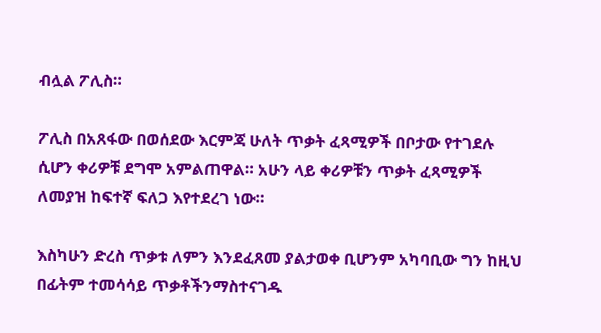ብሏል ፖሊስ።

ፖሊስ በአጸፋው በወሰደው እርምጃ ሁለት ጥቃት ፈጻሚዎች በቦታው የተገደሉ ሲሆን ቀሪዎቹ ደግሞ አምልጠዋል። አሁን ላይ ቀሪዎቹን ጥቃት ፈጻሚዎች ለመያዝ ከፍተኛ ፍለጋ እየተደረገ ነው።

እስካሁን ድረስ ጥቃቱ ለምን እንደፈጸመ ያልታወቀ ቢሆንም አካባቢው ግን ከዚህ በፊትም ተመሳሳይ ጥቃቶችንማስተናገዱ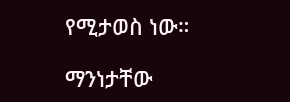የሚታወስ ነው።

ማንነታቸው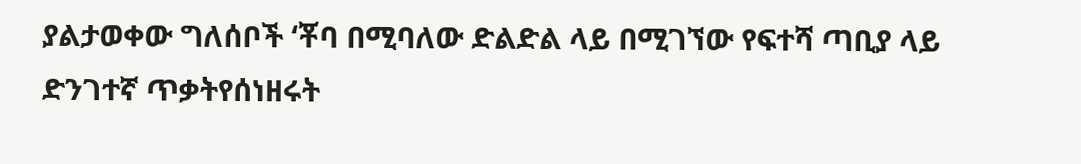ያልታወቀው ግለሰቦች ‘ቾባ በሚባለው ድልድል ላይ በሚገኘው የፍተሻ ጣቢያ ላይ ድንገተኛ ጥቃትየሰነዘሩት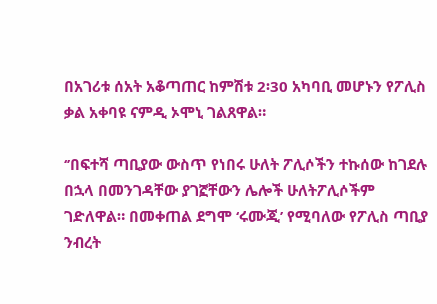በአገሪቱ ሰአት አቆጣጠር ከምሽቱ 2፡30 አካባቢ መሆኑን የፖሊስ ቃል አቀባዩ ናምዲ ኦሞኒ ገልጸዋል።

‘’በፍተሻ ጣቢያው ውስጥ የነበሩ ሁለት ፖሊሶችን ተኩሰው ከገደሉ በኋላ በመንገዳቸው ያገኟቸውን ሌሎች ሁለትፖሊሶችም ገድለዋል። በመቀጠል ደግሞ ‘ሩሙጂ’ የሚባለው የፖሊስ ጣቢያ ንብረት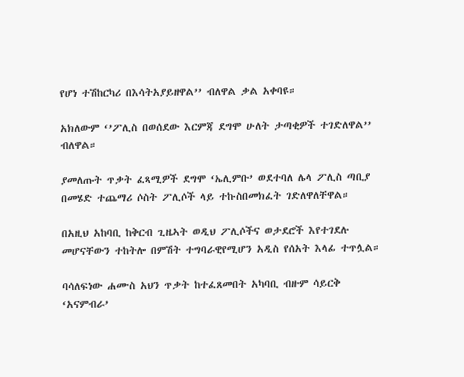የሆነ ተሽከርካሪ በእሳትአያይዘዋል’’ ብለዋል ቃል አቀባዩ።

አክለውም ‘’ፖሊስ በወሰደው እርምጃ ደግሞ ሁለት ታጣቂዎች ተገድለዋል’’ ብለዋል።

ያመለጡት ጥቃት ፈጻሚዎች ደግሞ ‘ኤሊምቡ’ ወደተባለ ሌላ ፖሊስ ጣቢያ በመሄድ ተጨማሪ ሶስት ፖሊሶች ላይ ተኩስበመክፈት ገድለዋለቸዋል።

በአዚህ አከባቢ ከቅርብ ጊዜኣት ወዲህ ፖሊሶችና ወታደሮች እየተገደሉ መሆናቸውን ተከትሎ በምሽት ተግባራዊየሚሆን አዲስ የሰአት እላፊ ተጥሏል።

ባሳለፍነው ሐሙስ አህን ጥቃት ከተፈጸመበት አካባቢ ብዙም ሳይርቅ ‘አናምብራ’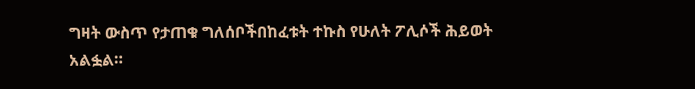ግዛት ውስጥ የታጠቁ ግለሰቦችበከፈቱት ተኩስ የሁለት ፖሊሶች ሕይወት አልፏል።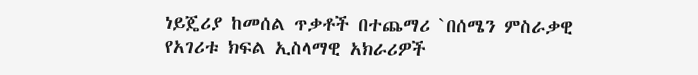ነይጄሪያ ከመሰል ጥቃቶች በተጨማሪ `በሰሜን ምስራቃዊ የአገሪቱ ክፍል ኢስላማዊ አክራሪዎች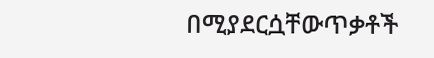በሚያደርሷቸውጥቃቶች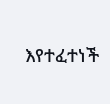እየተፈተነች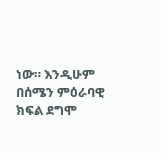ነው። እንዲሁም በሰሜን ምዕራባዊ ክፍል ደግሞ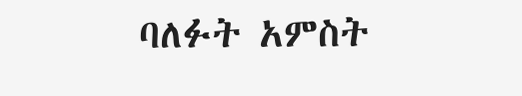ባለፉት አምስት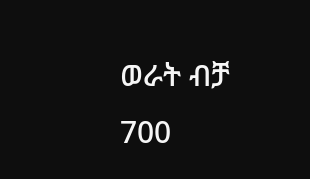ወራት ብቻ 700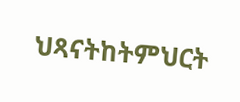ህጻናትከትምህርት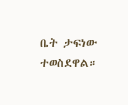ቤት ታፍነው ተወስደዋል።